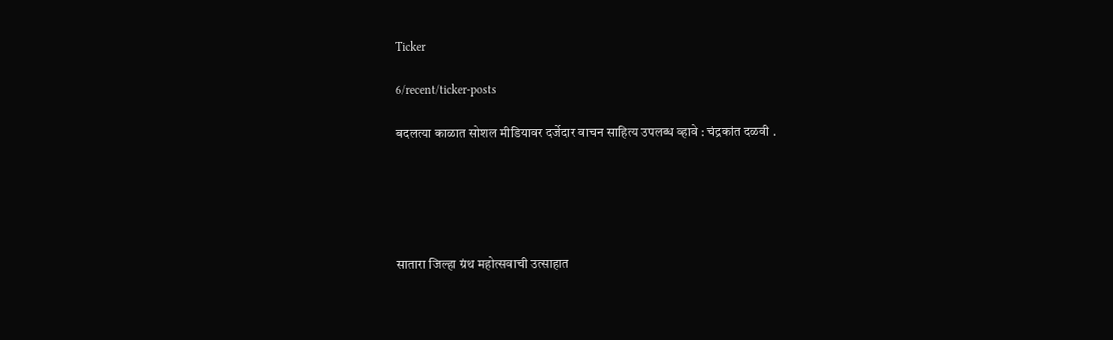Ticker

6/recent/ticker-posts

बदलत्या काळात सोशल मीडियावर दर्जेदार वाचन साहित्य उपलब्ध व्हावे : चंद्रकांत दळवी .





सातारा जिल्हा ग्रंथ महोत्सवाची उत्साहात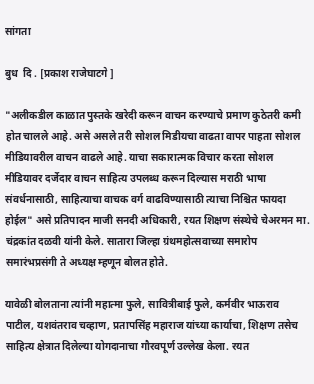सांगता

बुध  दि . [प्रकाश राजेघाटगे ]

"अलीकडील काळात पुस्तके खरेदी करून वाचन करण्याचे प्रमाण कुठेतरी कमी होत चालले आहे. असे असले तरी सोशल मिडीयचा वाढता वापर पाहता सोशल मीडियावरील वाचन वाढले आहे. याचा सकारात्मक विचार करता सोशल मीडियावर दर्जेदार वाचन साहित्य उपलब्ध करून दिल्यास मराठी भाषा संवर्धनासाठी, साहित्याचा वाचक वर्ग वाढविण्यासाठी त्याचा निश्चित फायदा होईल" असे प्रतिपादन माजी सनदी अधिकारी, रयत शिक्षण संस्थेचे चेअरमन मा. चंद्रकांत दळवी यांनी केले. सातारा जिल्हा ग्रंथमहोत्सवाच्या समारोप समारंभप्रसंगी ते अध्यक्ष म्हणून बोलत होते.

यावेळी बोलताना त्यांनी महात्मा फुले, सावित्रीबाई फुले, कर्मवीर भाऊराव पाटील, यशवंतराव चव्हाण, प्रतापसिंह महाराज यांच्या कार्याचा, शिक्षण तसेच साहित्य क्षेत्रात दिलेल्या योगदानाचा गौरवपूर्ण उल्लेख केला. रयत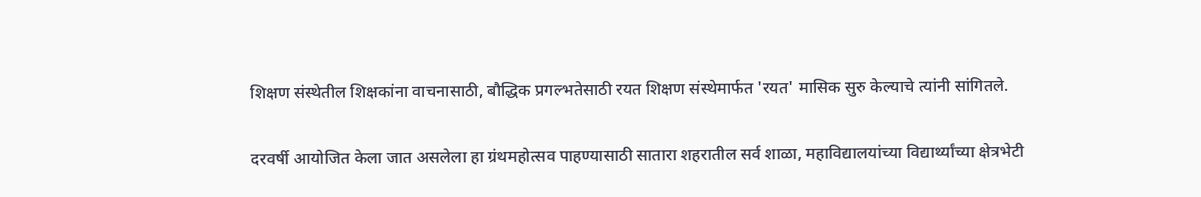शिक्षण संस्थेतील शिक्षकांना वाचनासाठी, बौद्धिक प्रगल्भतेसाठी रयत शिक्षण संस्थेमार्फत 'रयत' मासिक सुरु केल्याचे त्यांनी सांगितले.

दरवर्षी आयोजित केला जात असलेला हा ग्रंथमहोत्सव पाहण्यासाठी सातारा शहरातील सर्व शाळा, महाविद्यालयांच्या विद्यार्थ्यांच्या क्षेत्रभेटी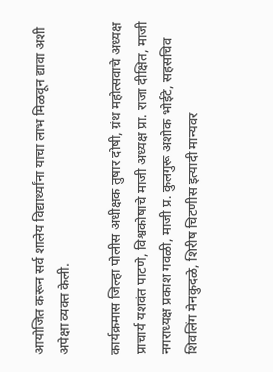आयोजित करून सर्व शालेय विद्यार्थ्यांना याचा लाभ मिळवून द्यावा अशी अपेक्षा व्यक्त केली.

कार्यक्रमास जिल्हा पोलीस अधीक्षक तुषार दोषी, ग्रंथ महोत्सवाचे अध्यक्ष प्राचार्य यशवंत पाटणे, विश्वकोषाचे माजी अध्यक्ष प्रा. राजा दीक्षित, माजी नगराध्यक्ष प्रकाश गवळी, माजी प्र. कुलगुरू अशोक भोईटे, सहसचिव शिवलिंग मेनकुदळे, शिरीष चिटणीस इत्यादी मान्यवर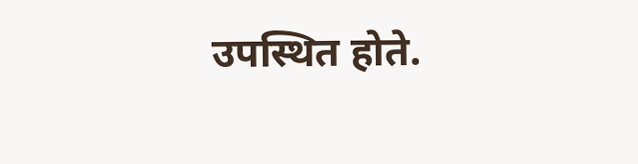उपस्थित होते.